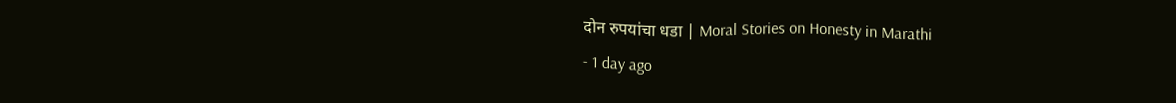दोन रुपयांचा धडा | Moral Stories on Honesty in Marathi
- 1 day ago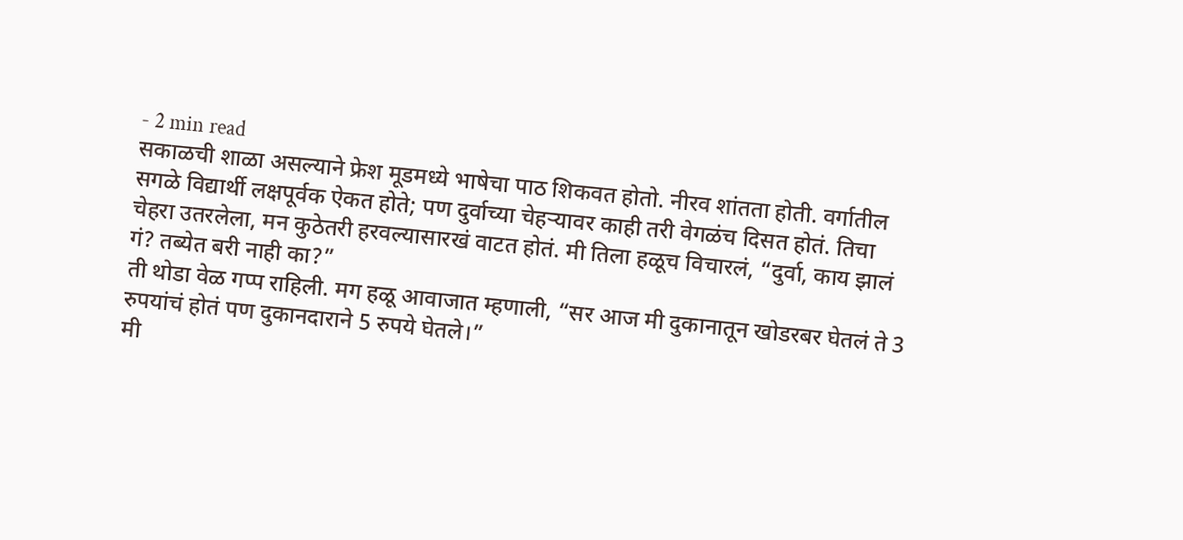- 2 min read
सकाळची शाळा असल्याने फ्रेश मूडमध्ये भाषेचा पाठ शिकवत होतो. नीरव शांतता होती. वर्गातील सगळे विद्यार्थी लक्षपूर्वक ऐकत होते; पण दुर्वाच्या चेहऱ्यावर काही तरी वेगळंच दिसत होतं. तिचा चेहरा उतरलेला, मन कुठेतरी हरवल्यासारखं वाटत होतं. मी तिला हळूच विचारलं, “दुर्वा, काय झालं गं? तब्येत बरी नाही का?”
ती थोडा वेळ गप्प राहिली. मग हळू आवाजात म्हणाली, “सर आज मी दुकानातून खोडरबर घेतलं ते 3 रुपयांचं होतं पण दुकानदाराने 5 रुपये घेतले।”
मी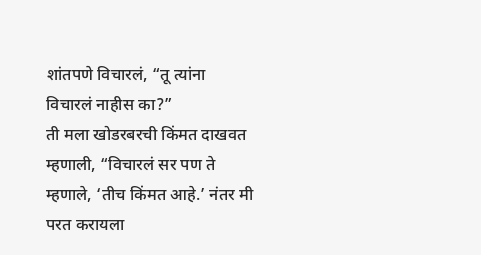शांतपणे विचारलं, “तू त्यांना विचारलं नाहीस का?”
ती मला खोडरबरची किंमत दाखवत म्हणाली, “विचारलं सर पण ते म्हणाले, ‘तीच किंमत आहे.’ नंतर मी परत करायला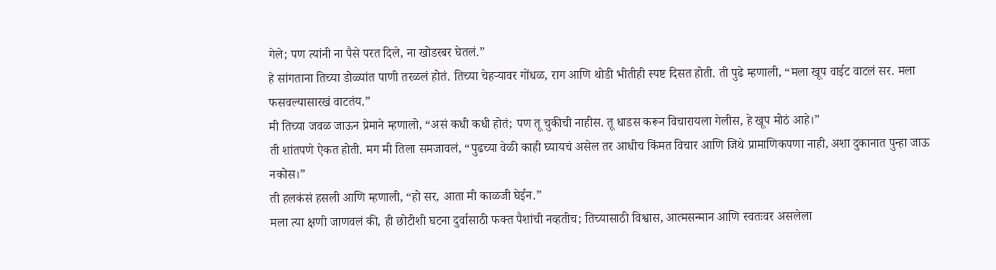गेले; पण त्यांनी ना पैसे परत दिले, ना खोडरबर घेतलं.”
हे सांगताना तिच्या डोळ्यांत पाणी तरळलं होतं. तिच्या चेहऱ्यावर गोंधळ, राग आणि थोडी भीतीही स्पष्ट दिसत होती. ती पुढे म्हणाली, “मला खूप वाईट वाटलं सर. मला फसवल्यासारखं वाटतंय.”
मी तिच्या जवळ जाऊन प्रेमाने म्हणालो, “असं कधी कधी होतं; पण तू चुकीची नाहीस. तू धाडस करून विचारायला गेलीस, हे खूप मोठं आहे।”
ती शांतपणे ऐकत होती. मग मी तिला समजावलं, “पुढच्या वेळी काही घ्यायचं असेल तर आधीच किंमत विचार आणि जिथे प्रामाणिकपणा नाही, अशा दुकानात पुन्हा जाऊ नकोस।”
ती हलकंसं हसली आणि म्हणाली, “हो सर, आता मी काळजी घेईन.”
मला त्या क्षणी जाणवलं की, ही छोटीशी घटना दुर्वासाठी फक्त पैशांची नव्हतीच; तिच्यासाठी विश्वास, आत्मसन्मान आणि स्वतःवर असलेला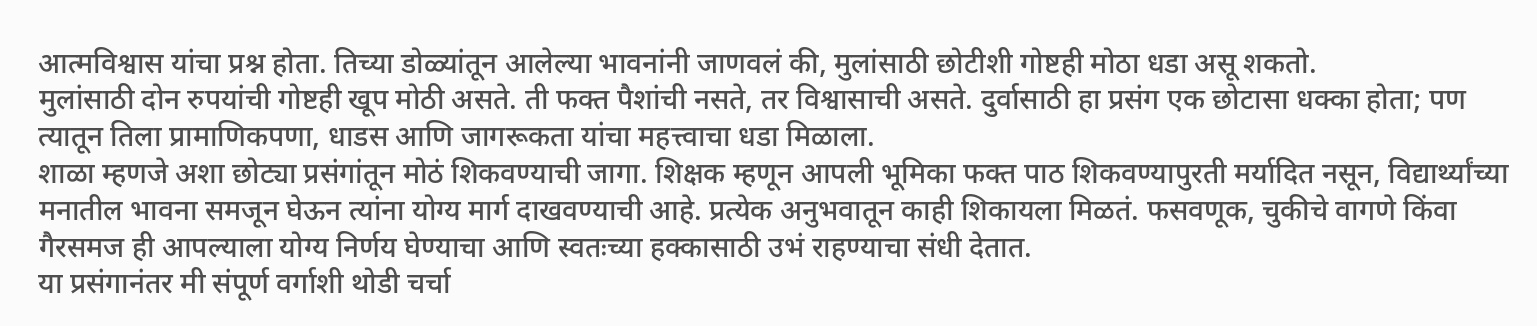आत्मविश्वास यांचा प्रश्न होता. तिच्या डोळ्यांतून आलेल्या भावनांनी जाणवलं की, मुलांसाठी छोटीशी गोष्टही मोठा धडा असू शकतो.
मुलांसाठी दोन रुपयांची गोष्टही खूप मोठी असते. ती फक्त पैशांची नसते, तर विश्वासाची असते. दुर्वासाठी हा प्रसंग एक छोटासा धक्का होता; पण त्यातून तिला प्रामाणिकपणा, धाडस आणि जागरूकता यांचा महत्त्वाचा धडा मिळाला.
शाळा म्हणजे अशा छोट्या प्रसंगांतून मोठं शिकवण्याची जागा. शिक्षक म्हणून आपली भूमिका फक्त पाठ शिकवण्यापुरती मर्यादित नसून, विद्यार्थ्यांच्या मनातील भावना समजून घेऊन त्यांना योग्य मार्ग दाखवण्याची आहे. प्रत्येक अनुभवातून काही शिकायला मिळतं. फसवणूक, चुकीचे वागणे किंवा गैरसमज ही आपल्याला योग्य निर्णय घेण्याचा आणि स्वतःच्या हक्कासाठी उभं राहण्याचा संधी देतात.
या प्रसंगानंतर मी संपूर्ण वर्गाशी थोडी चर्चा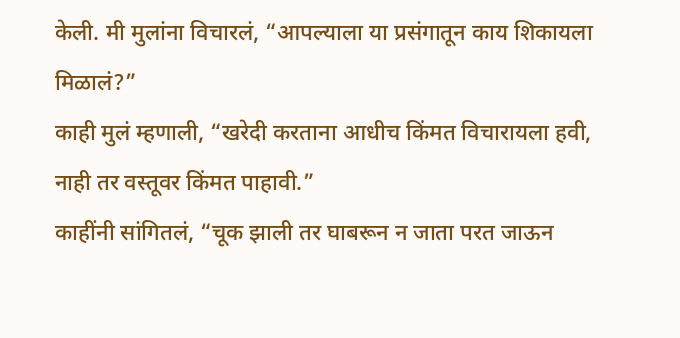केली. मी मुलांना विचारलं, “आपल्याला या प्रसंगातून काय शिकायला मिळालं?”
काही मुलं म्हणाली, “खरेदी करताना आधीच किंमत विचारायला हवी, नाही तर वस्तूवर किंमत पाहावी.”
काहींनी सांगितलं, “चूक झाली तर घाबरून न जाता परत जाऊन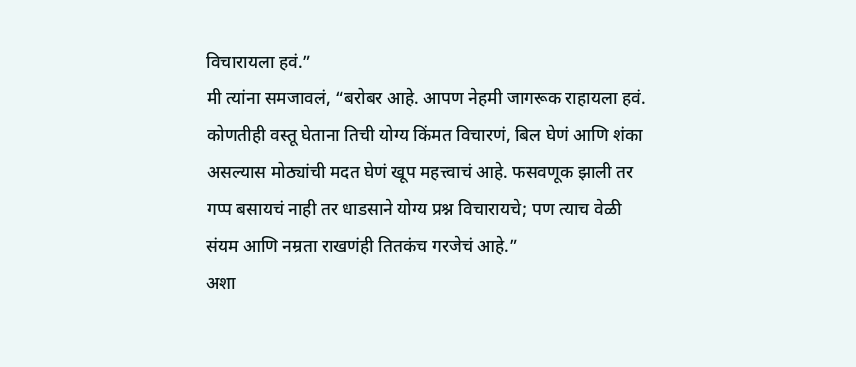विचारायला हवं.”
मी त्यांना समजावलं, “बरोबर आहे. आपण नेहमी जागरूक राहायला हवं. कोणतीही वस्तू घेताना तिची योग्य किंमत विचारणं, बिल घेणं आणि शंका असल्यास मोठ्यांची मदत घेणं खूप महत्त्वाचं आहे. फसवणूक झाली तर गप्प बसायचं नाही तर धाडसाने योग्य प्रश्न विचारायचे; पण त्याच वेळी संयम आणि नम्रता राखणंही तितकंच गरजेचं आहे.”
अशा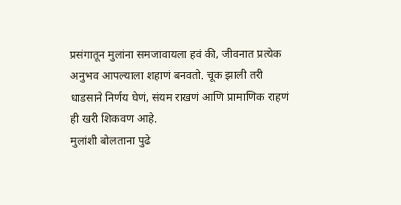प्रसंगातून मुलांना समजावायला हवं की, जीवनात प्रत्येक अनुभव आपल्याला शहाणं बनवतो. चूक झाली तरी धाडसाने निर्णय घेणं, संयम राखणं आणि प्रामाणिक राहणं ही खरी शिकवण आहे.
मुलांशी बोलताना पुढे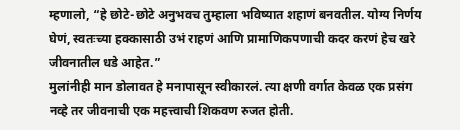म्हणालो, “हे छोटे-छोटे अनुभवच तुम्हाला भविष्यात शहाणं बनवतील. योग्य निर्णय घेणं, स्वतःच्या हक्कासाठी उभं राहणं आणि प्रामाणिकपणाची कदर करणं हेच खरे जीवनातील धडे आहेत.”
मुलांनीही मान डोलावत हे मनापासून स्वीकारलं. त्या क्षणी वर्गात केवळ एक प्रसंग नव्हे तर जीवनाची एक महत्त्वाची शिकवण रुजत होती.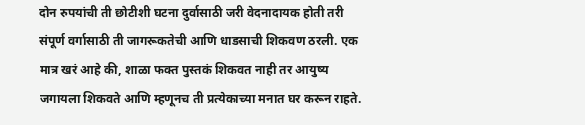दोन रुपयांची ती छोटीशी घटना दुर्वासाठी जरी वेदनादायक होती तरी संपूर्ण वर्गासाठी ती जागरूकतेची आणि धाडसाची शिकवण ठरली. एक मात्र खरं आहे की, शाळा फक्त पुस्तकं शिकवत नाही तर आयुष्य जगायला शिकवते आणि म्हणूनच ती प्रत्येकाच्या मनात घर करून राहते.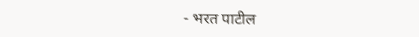- भरत पाटील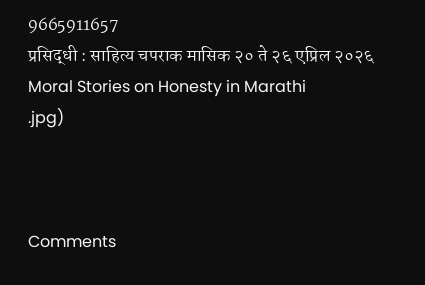9665911657
प्रसिद्धी : साहित्य चपराक मासिक २० ते २६ एप्रिल २०२६
Moral Stories on Honesty in Marathi
.jpg)



Comments